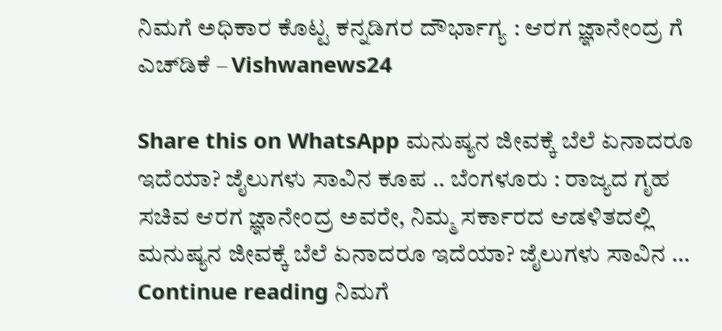ನಿಮಗೆ ಅಧಿಕಾರ ಕೊಟ್ಟ ಕನ್ನಡಿಗರ ದೌರ್ಭಾಗ್ಯ : ಆರಗ ಜ್ಞಾನೇಂದ್ರ ಗೆ ಎಚ್‌ಡಿಕೆ – Vishwanews24

Share this on WhatsApp ಮನುಷ್ಯನ ಜೀವಕ್ಕೆ ಬೆಲೆ ಏನಾದರೂ‌ ಇದೆಯಾ? ಜೈಲುಗಳು ಸಾವಿನ ಕೂಪ .. ಬೆಂಗಳೂರು : ರಾಜ್ಯದ ಗೃಹ ಸಚಿವ ಆರಗ ಜ್ಞಾನೇಂದ್ರ ಅವರೇ, ನಿಮ್ಮ ಸರ್ಕಾರದ ಆಡಳಿತದಲ್ಲಿ ಮನುಷ್ಯನ ಜೀವಕ್ಕೆ ಬೆಲೆ ಏನಾದರೂ‌ ಇದೆಯಾ? ಜೈಲುಗಳು ಸಾವಿನ … Continue reading ನಿಮಗೆ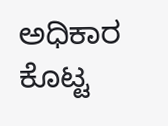ಅಧಿಕಾರ ಕೊಟ್ಟ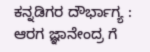ಕನ್ನಡಿಗರ ದೌರ್ಭಾಗ್ಯ : ಆರಗ ಜ್ಞಾನೇಂದ್ರ ಗೆ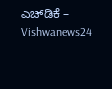ಎಚ್‌ಡಿಕೆ – Vishwanews24